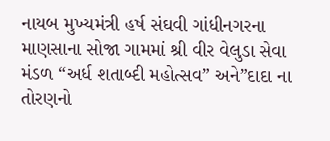નાયબ મુખ્યમંત્રી હર્ષ સંઘવી ગાંધીનગરના માણસાના સોજા ગામમાં શ્રી વીર વેલુડા સેવા મંડળ “અર્ધ શતાબ્દી મહોત્સવ” અને”દાદા ના તોરણનો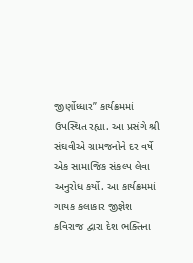જીર્ણોધ્ધાર” કાર્યક્રમમાં ઉપસ્થિત રહ્યા. આ પ્રસંગે શ્રી સંઘવીએ ગ્રામજનોને દર વર્ષે એક સામાજિક સંકલ્પ લેવા અનુરોધ કર્યો. આ કાર્યક્રમમાં ગાયક કલાકાર જીજ્ઞેશ કવિરાજ દ્વારા દેશ ભક્તિના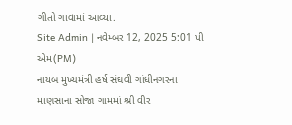ગીતો ગાવામાં આવ્યા.
Site Admin | નવેમ્બર 12, 2025 5:01 પી એમ(PM)
નાયબ મુખ્યમંત્રી હર્ષ સંઘવી ગાંધીનગરના માણસાના સોજા ગામમાં શ્રી વીર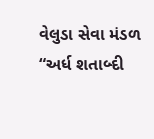વેલુડા સેવા મંડળ “અર્ધ શતાબ્દી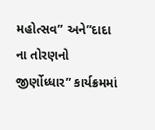મહોત્સવ” અને”દાદા ના તોરણનો જીર્ણોધ્ધાર” કાર્યક્રમમાં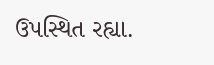ઉપસ્થિત રહ્યા.